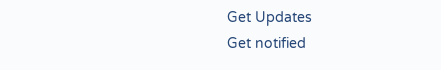Get Updates
Get notified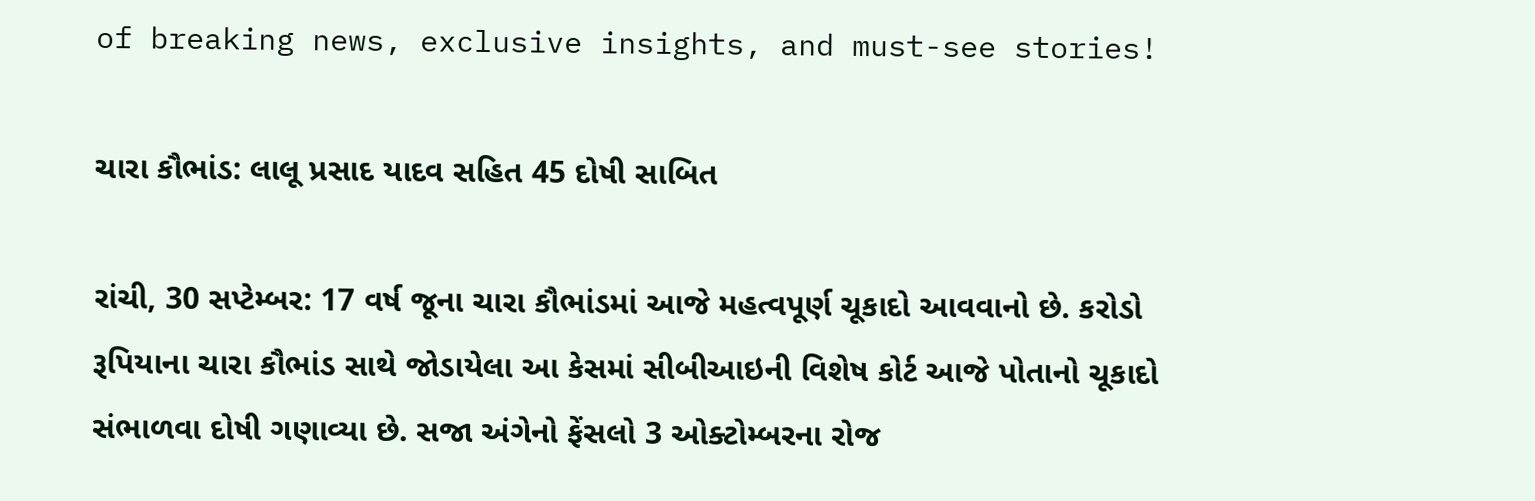of breaking news, exclusive insights, and must-see stories!

ચારા કૌભાંડ: લાલૂ પ્રસાદ યાદવ સહિત 45 દોષી સાબિત

રાંચી, 30 સપ્ટેમ્બર: 17 વર્ષ જૂના ચારા કૌભાંડમાં આજે મહત્વપૂર્ણ ચૂકાદો આવવાનો છે. કરોડો રૂપિયાના ચારા કૌભાંડ સાથે જોડાયેલા આ કેસમાં સીબીઆઇની વિશેષ કોર્ટ આજે પોતાનો ચૂકાદો સંભાળવા દોષી ગણાવ્યા છે. સજા અંગેનો ફેંસલો 3 ઓક્ટોમ્બરના રોજ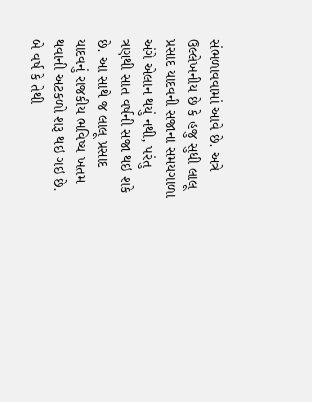સંભળાવવામાં આવે છે. અત્રે ઉલ્લેખનીય છે કે હજુ સુધી લાલૂ પ્રસાદ યાદવની સજાના સમયગાળા અંગે એલાન થયું નથી, પરંતુ ત્રણથી સાત વર્ષની સજા થઇ શકે છે. આ સાથે જ લાલૂ પ્રસાદ યાદવનું રાજકીય ભવિષ્ય ખતમ થવાની અટકળો શરૂ થઇ ગઇ છે. બે વર્ષ કે તેથી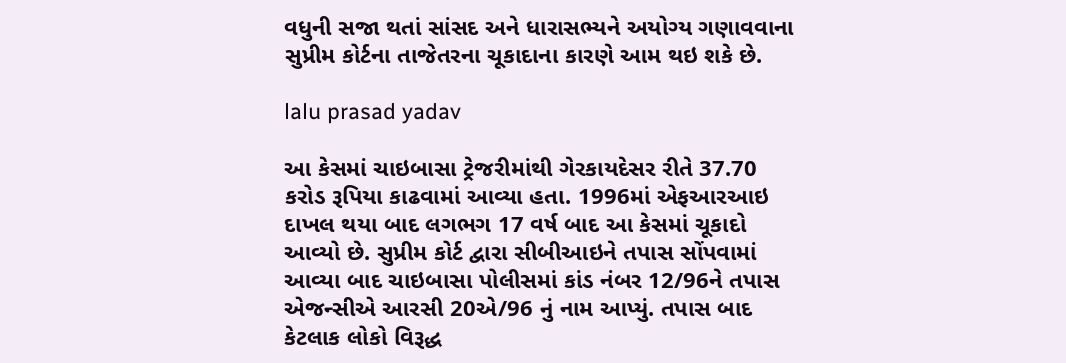વધુની સજા થતાં સાંસદ અને ધારાસભ્યને અયોગ્ય ગણાવવાના સુપ્રીમ કોર્ટના તાજેતરના ચૂકાદાના કારણે આમ થઇ શકે છે.

lalu prasad yadav

આ કેસમાં ચાઇબાસા ટ્રેજરીમાંથી ગેરકાયદેસર રીતે 37.70 કરોડ રૂપિયા કાઢવામાં આવ્યા હતા. 1996માં એફઆરઆઇ દાખલ થયા બાદ લગભગ 17 વર્ષ બાદ આ કેસમાં ચૂકાદો આવ્યો છે. સુપ્રીમ કોર્ટ દ્વારા સીબીઆઇને તપાસ સોંપવામાં આવ્યા બાદ ચાઇબાસા પોલીસમાં કાંડ નંબર 12/96ને તપાસ એજન્સીએ આરસી 20એ/96 નું નામ આપ્યું. તપાસ બાદ કેટલાક લોકો વિરૂદ્ધ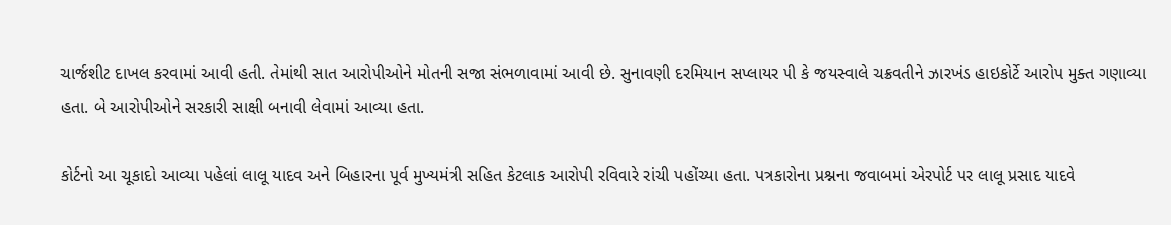ચાર્જશીટ દાખલ કરવામાં આવી હતી. તેમાંથી સાત આરોપીઓને મોતની સજા સંભળાવામાં આવી છે. સુનાવણી દરમિયાન સપ્લાયર પી કે જયસ્વાલે ચક્રવતીને ઝારખંડ હાઇકોર્ટે આરોપ મુક્ત ગણાવ્યા હતા. બે આરોપીઓને સરકારી સાક્ષી બનાવી લેવામાં આવ્યા હતા.

કોર્ટનો આ ચૂકાદો આવ્યા પહેલાં લાલૂ યાદવ અને બિહારના પૂર્વ મુખ્યમંત્રી સહિત કેટલાક આરોપી રવિવારે રાંચી પહોંચ્યા હતા. પત્રકારોના પ્રશ્નના જવાબમાં એરપોર્ટ પર લાલૂ પ્રસાદ યાદવે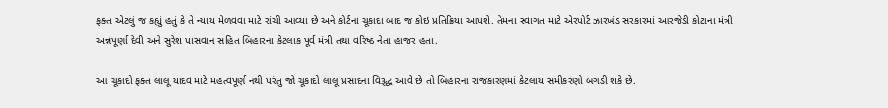ફક્ત એટલું જ કહ્યું હતું કે તે ન્યાય મેળવવા માટે રાંચી આવ્યા છે અને કોર્ટના ચૂકાદા બાદ જ કોઇ પ્રતિક્રિયા આપશે. તેમના સ્વાગત માટે એરપોર્ટ ઝારખંડ સરકારમાં આરજેડી કોટાના મંત્રી અન્નપૂર્ણા દેવી અને સુરેશ પાસવાન સહિત બિહારના કેટલાક પૂર્વ મંત્રી તથા વરિષ્ઠ નેતા હાજર હતા.

આ ચૂકાદો ફક્ત લાલૂ યાદવ માટે મહત્વપૂર્ણ નથી પરંતુ જો ચૂકાદો લાલૂ પ્રસાદના વિરૂદ્ધ આવે છે તો બિહારના રાજકારણમાં કેટલાય સમીકરણો બગડી શકે છે.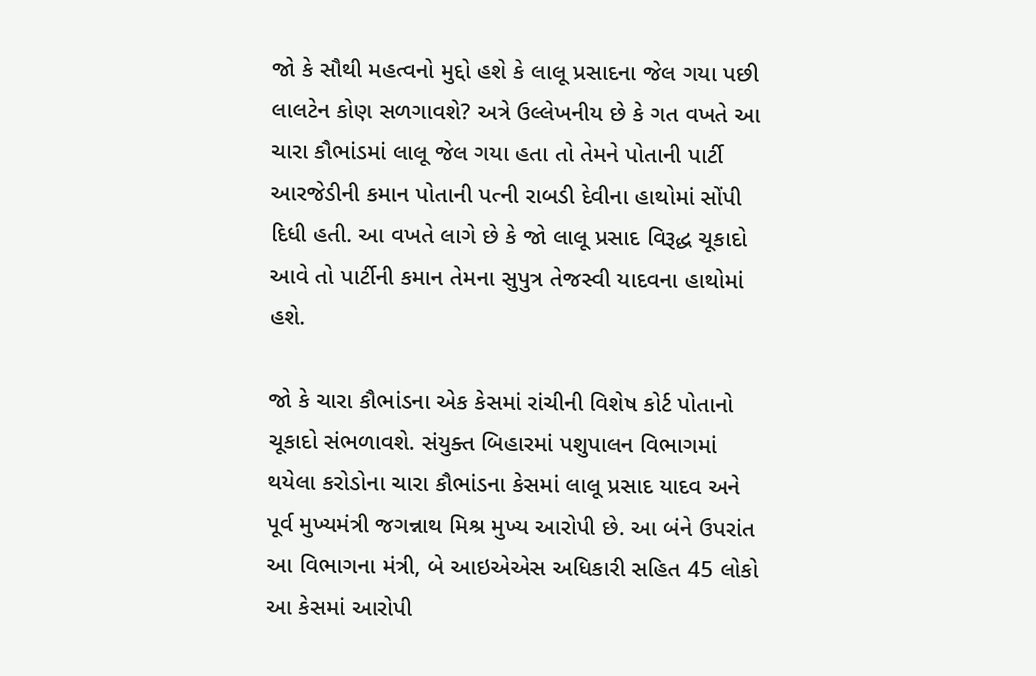જો કે સૌથી મહત્વનો મુદ્દો હશે કે લાલૂ પ્રસાદના જેલ ગયા પછી લાલટેન કોણ સળગાવશે? અત્રે ઉલ્લેખનીય છે કે ગત વખતે આ ચારા કૌભાંડમાં લાલૂ જેલ ગયા હતા તો તેમને પોતાની પાર્ટી આરજેડીની કમાન પોતાની પત્ની રાબડી દેવીના હાથોમાં સોંપી દિધી હતી. આ વખતે લાગે છે કે જો લાલૂ પ્રસાદ વિરૂદ્ધ ચૂકાદો આવે તો પાર્ટીની કમાન તેમના સુપુત્ર તેજસ્વી યાદવના હાથોમાં હશે.

જો કે ચારા કૌભાંડના એક કેસમાં રાંચીની વિશેષ કોર્ટ પોતાનો ચૂકાદો સંભળાવશે. સંયુક્ત બિહારમાં પશુપાલન વિભાગમાં થયેલા કરોડોના ચારા કૌભાંડના કેસમાં લાલૂ પ્રસાદ યાદવ અને પૂર્વ મુખ્યમંત્રી જગન્નાથ મિશ્ર મુખ્ય આરોપી છે. આ બંને ઉપરાંત આ વિભાગના મંત્રી, બે આઇએએસ અધિકારી સહિત 45 લોકો આ કેસમાં આરોપી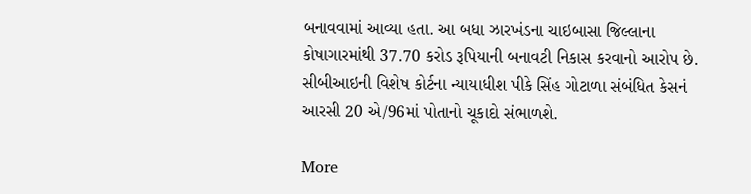બનાવવામાં આવ્યા હતા. આ બધા ઝારખંડના ચાઇબાસા જિલ્લાના કોષાગારમાંથી 37.70 કરોડ રૂપિયાની બનાવટી નિકાસ કરવાનો આરોપ છે. સીબીઆઇની વિશેષ કોર્ટના ન્યાયાધીશ પીકે સિંહ ગોટાળા સંબંધિત કેસનં આરસી 20 એ/96માં પોતાનો ચૂકાદો સંભાળશે.

More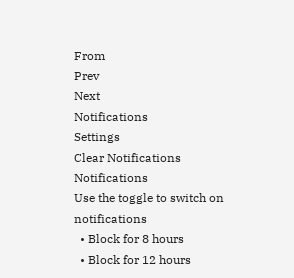From
Prev
Next
Notifications
Settings
Clear Notifications
Notifications
Use the toggle to switch on notifications
  • Block for 8 hours
  • Block for 12 hours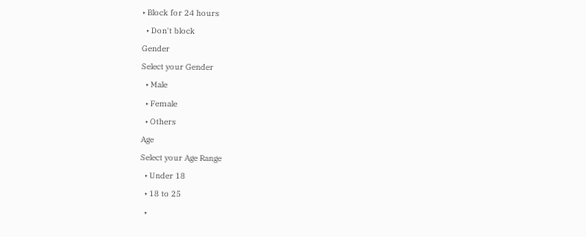• Block for 24 hours
  • Don't block
Gender
Select your Gender
  • Male
  • Female
  • Others
Age
Select your Age Range
  • Under 18
  • 18 to 25
  •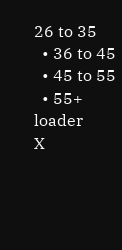26 to 35
  • 36 to 45
  • 45 to 55
  • 55+
loader
X